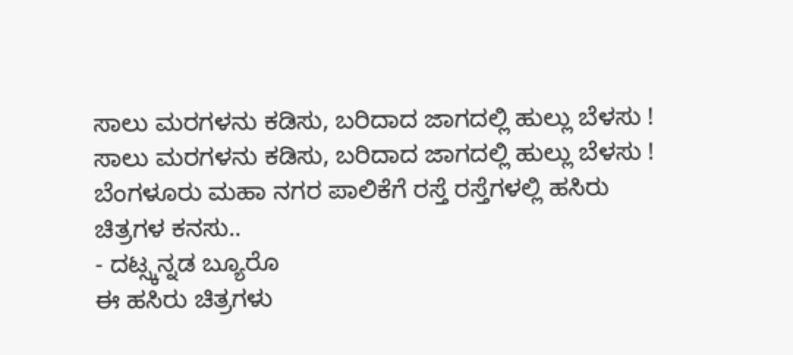ಸಾಲು ಮರಗಳನು ಕಡಿಸು, ಬರಿದಾದ ಜಾಗದಲ್ಲಿ ಹುಲ್ಲು ಬೆಳಸು !
ಸಾಲು ಮರಗಳನು ಕಡಿಸು, ಬರಿದಾದ ಜಾಗದಲ್ಲಿ ಹುಲ್ಲು ಬೆಳಸು !
ಬೆಂಗಳೂರು ಮಹಾ ನಗರ ಪಾಲಿಕೆಗೆ ರಸ್ತೆ ರಸ್ತೆಗಳಲ್ಲಿ ಹಸಿರು ಚಿತ್ರಗಳ ಕನಸು..
- ದಟ್ಸ್ಕನ್ನಡ ಬ್ಯೂರೊ
ಈ ಹಸಿರು ಚಿತ್ರಗಳು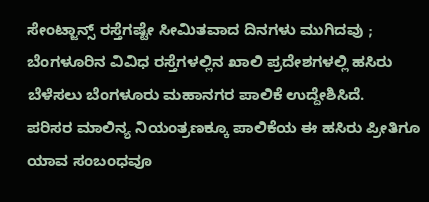ಸೇಂಟ್ಜಾನ್ಸ್ ರಸ್ತೆಗಷ್ಟೇ ಸೀಮಿತವಾದ ದಿನಗಳು ಮುಗಿದವು ; ಬೆಂಗಳೂರಿನ ವಿವಿಧ ರಸ್ತೆಗಳಲ್ಲಿನ ಖಾಲಿ ಪ್ರದೇಶಗಳಲ್ಲಿ ಹಸಿರು ಬೆಳೆಸಲು ಬೆಂಗಳೂರು ಮಹಾನಗರ ಪಾಲಿಕೆ ಉದ್ದೇಶಿಸಿದೆ.
ಪರಿಸರ ಮಾಲಿನ್ಯ ನಿಯಂತ್ರಣಕ್ಕೂ ಪಾಲಿಕೆಯ ಈ ಹಸಿರು ಪ್ರೀತಿಗೂ ಯಾವ ಸಂಬಂಧವೂ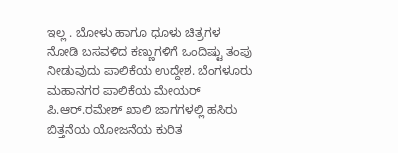ಇಲ್ಲ . ಬೋಳು ಹಾಗೂ ಧೂಳು ಚಿತ್ರಗಳ ನೋಡಿ ಬಸವಳಿದ ಕಣ್ಣುಗಳಿಗೆ ಒಂದಿಷ್ಟು ತಂಪು ನೀಡುವುದು ಪಾಲಿಕೆಯ ಉದ್ದೇಶ. ಬೆಂಗಳೂರು ಮಹಾನಗರ ಪಾಲಿಕೆಯ ಮೇಯರ್ ಪಿ.ಆರ್.ರಮೇಶ್ ಖಾಲಿ ಜಾಗಗಳಲ್ಲಿ ಹಸಿರು ಬಿತ್ತನೆಯ ಯೋಜನೆಯ ಕುರಿತ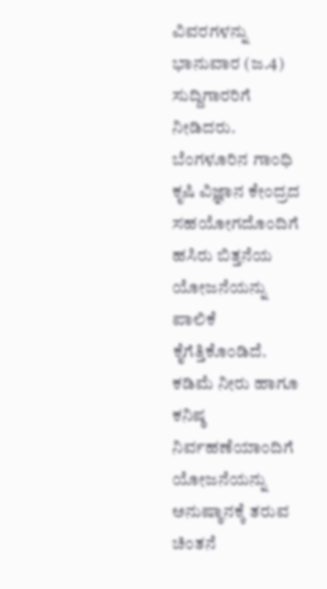ವಿವರಗಳನ್ನು ಭಾನುವಾರ (ಜ.4) ಸುದ್ದಿಗಾರರಿಗೆ ನೀಡಿದರು.
ಬೆಂಗಳೂರಿನ ಗಾಂಧಿ ಕೃಷಿ ವಿಜ್ಞಾನ ಕೇಂದ್ರದ ಸಹಯೋಗದೊಂದಿಗೆ ಹಸಿರು ಬಿತ್ತನೆಯ ಯೋಜನೆಯನ್ನು ಪಾಲಿಕೆ ಕೈಗೆತ್ತಿಕೊಂಡಿದೆ. ಕಡಿಮೆ ನೀರು ಹಾಗೂ ಕನಿಷ್ಠ ನಿರ್ವಹಣೆಯಾಂದಿಗೆ ಯೋಜನೆಯನ್ನು ಅನುಷ್ಠಾನಕ್ಕೆ ತರುವ ಚಿಂತನೆ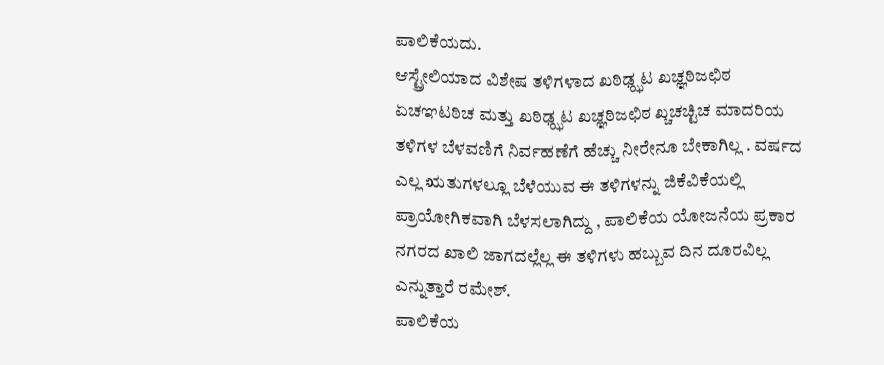ಪಾಲಿಕೆಯದು.
ಆಸ್ಟ್ರೇಲಿಯಾದ ವಿಶೇಷ ತಳಿಗಳಾದ ಖಠಿಢ್ಝಟ ಖಚ್ಞಠಿಜಛಿಠ ಏಚಞಟಠಿಚ ಮತ್ತು ಖಠಿಢ್ಝಟ ಖಚ್ಞಠಿಜಛಿಠ ಖ್ಚಚಚ್ಟಿಚ ಮಾದರಿಯ ತಳಿಗಳ ಬೆಳವಣಿಗೆ ನಿರ್ವಹಣೆಗೆ ಹೆಚ್ಚು ನೀರೇನೂ ಬೇಕಾಗಿಲ್ಲ . ವರ್ಷದ ಎಲ್ಲ ಋತುಗಳಲ್ಲೂ ಬೆಳೆಯುವ ಈ ತಳಿಗಳನ್ನು ಜಿಕೆವಿಕೆಯಲ್ಲಿ ಪ್ರಾಯೋಗಿಕವಾಗಿ ಬೆಳಸಲಾಗಿದ್ದು , ಪಾಲಿಕೆಯ ಯೋಜನೆಯ ಪ್ರಕಾರ ನಗರದ ಖಾಲಿ ಜಾಗದಲ್ಲೆಲ್ಲ ಈ ತಳಿಗಳು ಹಬ್ಬುವ ದಿನ ದೂರವಿಲ್ಲ ಎನ್ನುತ್ತಾರೆ ರಮೇಶ್.
ಪಾಲಿಕೆಯ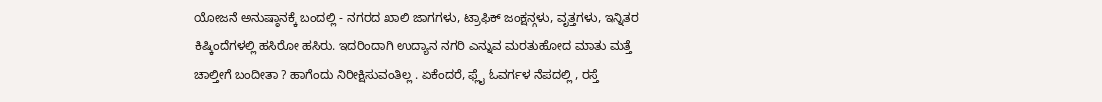ಯೋಜನೆ ಅನುಷ್ಠಾನಕ್ಕೆ ಬಂದಲ್ಲಿ - ನಗರದ ಖಾಲಿ ಜಾಗಗಳು, ಟ್ರಾಫಿಕ್ ಜಂಕ್ಷನ್ಗಳು, ವೃತ್ತಗಳು, ಇನ್ನಿತರ ಕಿಷ್ಕಿಂದೆಗಳಲ್ಲಿ ಹಸಿರೋ ಹಸಿರು. ಇದರಿಂದಾಗಿ ಉದ್ಯಾನ ನಗರಿ ಎನ್ನುವ ಮರತುಹೋದ ಮಾತು ಮತ್ತೆ ಚಾಲ್ತೀಗೆ ಬಂದೀತಾ ? ಹಾಗೆಂದು ನಿರೀಕ್ಷಿಸುವಂತಿಲ್ಲ . ಏಕೆಂದರೆ, ಫ್ಲೈ ಓವರ್ಗಳ ನೆಪದಲ್ಲಿ , ರಸ್ತೆ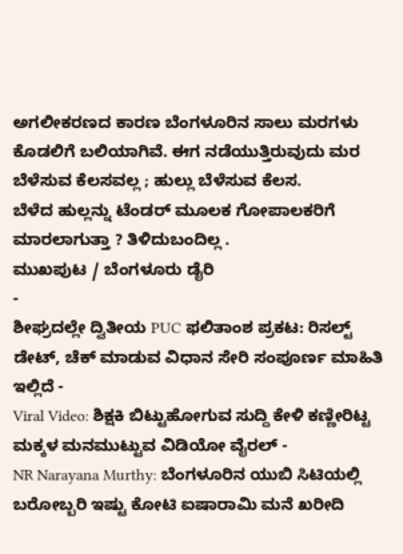ಅಗಲೀಕರಣದ ಕಾರಣ ಬೆಂಗಳೂರಿನ ಸಾಲು ಮರಗಳು ಕೊಡಲಿಗೆ ಬಲಿಯಾಗಿವೆ. ಈಗ ನಡೆಯುತ್ತಿರುವುದು ಮರ ಬೆಳೆಸುವ ಕೆಲಸವಲ್ಲ ; ಹುಲ್ಲು ಬೆಳೆಸುವ ಕೆಲಸ.
ಬೆಳೆದ ಹುಲ್ಲನ್ನು ಟೆಂಡರ್ ಮೂಲಕ ಗೋಪಾಲಕರಿಗೆ ಮಾರಲಾಗುತ್ತಾ ? ತಿಳಿದುಬಂದಿಲ್ಲ .
ಮುಖಪುಟ / ಬೆಂಗಳೂರು ಡೈರಿ
-
ಶೀಘ್ರದಲ್ಲೇ ದ್ವಿತೀಯ PUC ಫಲಿತಾಂಶ ಪ್ರಕಟ: ರಿಸಲ್ಟ್ ಡೇಟ್, ಚೆಕ್ ಮಾಡುವ ವಿಧಾನ ಸೇರಿ ಸಂಪೂರ್ಣ ಮಾಹಿತಿ ಇಲ್ಲಿದೆ -
Viral Video: ಶಿಕ್ಷಕಿ ಬಿಟ್ಟುಹೋಗುವ ಸುದ್ದಿ ಕೇಳಿ ಕಣ್ಣೀರಿಟ್ಟ ಮಕ್ಕಳ ಮನಮುಟ್ಟುವ ವಿಡಿಯೋ ವೈರಲ್ -
NR Narayana Murthy: ಬೆಂಗಳೂರಿನ ಯುಬಿ ಸಿಟಿಯಲ್ಲಿ ಬರೋಬ್ಬರಿ ಇಷ್ಟು ಕೋಟಿ ಐಷಾರಾಮಿ ಮನೆ ಖರೀದಿ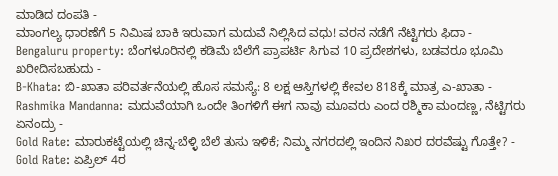ಮಾಡಿದ ದಂಪತಿ -
ಮಾಂಗಲ್ಯ ಧಾರಣೆಗೆ 5 ನಿಮಿಷ ಬಾಕಿ ಇರುವಾಗ ಮದುವೆ ನಿಲ್ಲಿಸಿದ ವಧು! ವರನ ನಡೆಗೆ ನೆಟ್ಟಿಗರು ಫಿದಾ -
Bengaluru property: ಬೆಂಗಳೂರಿನಲ್ಲಿ ಕಡಿಮೆ ಬೆಲೆಗೆ ಪ್ರಾಪರ್ಟಿ ಸಿಗುವ 10 ಪ್ರದೇಶಗಳು, ಬಡವರೂ ಭೂಮಿ ಖರೀದಿಸಬಹುದು -
B-Khata: ಬಿ-ಖಾತಾ ಪರಿವರ್ತನೆಯಲ್ಲಿ ಹೊಸ ಸಮಸ್ಯೆ: 8 ಲಕ್ಷ ಆಸ್ತಿಗಳಲ್ಲಿ ಕೇವಲ 818ಕ್ಕೆ ಮಾತ್ರ ಎ-ಖಾತಾ -
Rashmika Mandanna: ಮದುವೆಯಾಗಿ ಒಂದೇ ತಿಂಗಳಿಗೆ ಈಗ ನಾವು ಮೂವರು ಎಂದ ರಶ್ಮಿಕಾ ಮಂದಣ್ಣ, ನೆಟ್ಟಿಗರು ಏನಂದ್ರು -
Gold Rate: ಮಾರುಕಟ್ಟೆಯಲ್ಲಿ ಚಿನ್ನ-ಬೆಳ್ಳಿ ಬೆಲೆ ತುಸು ಇಳಿಕೆ; ನಿಮ್ಮ ನಗರದಲ್ಲಿ ಇಂದಿನ ನಿಖರ ದರವೆಷ್ಟು ಗೊತ್ತೇ? -
Gold Rate: ಏಪ್ರಿಲ್ 4ರ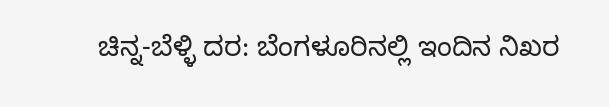ಚಿನ್ನ-ಬೆಳ್ಳಿ ದರ: ಬೆಂಗಳೂರಿನಲ್ಲಿ ಇಂದಿನ ನಿಖರ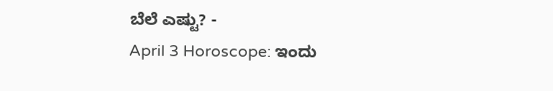ಬೆಲೆ ಎಷ್ಟು? -
April 3 Horoscope: ಇಂದು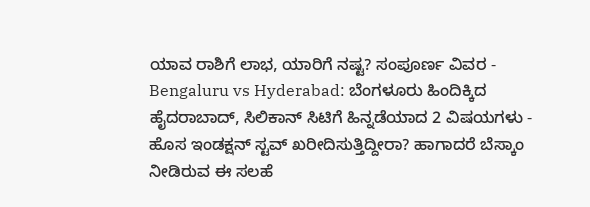ಯಾವ ರಾಶಿಗೆ ಲಾಭ, ಯಾರಿಗೆ ನಷ್ಟ? ಸಂಪೂರ್ಣ ವಿವರ -
Bengaluru vs Hyderabad: ಬೆಂಗಳೂರು ಹಿಂದಿಕ್ಕಿದ ಹೈದರಾಬಾದ್, ಸಿಲಿಕಾನ್ ಸಿಟಿಗೆ ಹಿನ್ನಡೆಯಾದ 2 ವಿಷಯಗಳು -
ಹೊಸ ಇಂಡಕ್ಷನ್ ಸ್ಟವ್ ಖರೀದಿಸುತ್ತಿದ್ದೀರಾ? ಹಾಗಾದರೆ ಬೆಸ್ಕಾಂ ನೀಡಿರುವ ಈ ಸಲಹೆ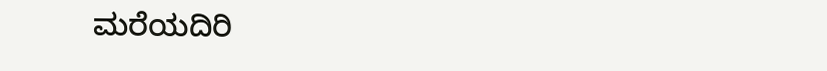ಮರೆಯದಿರಿ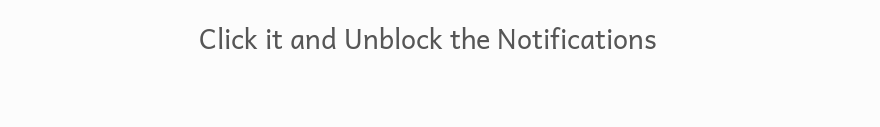Click it and Unblock the Notifications